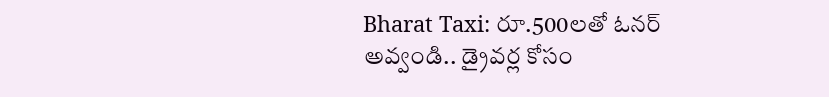Bharat Taxi: రూ.500లతో ఓనర్ అవ్వండి.. డ్రైవర్ల కోసం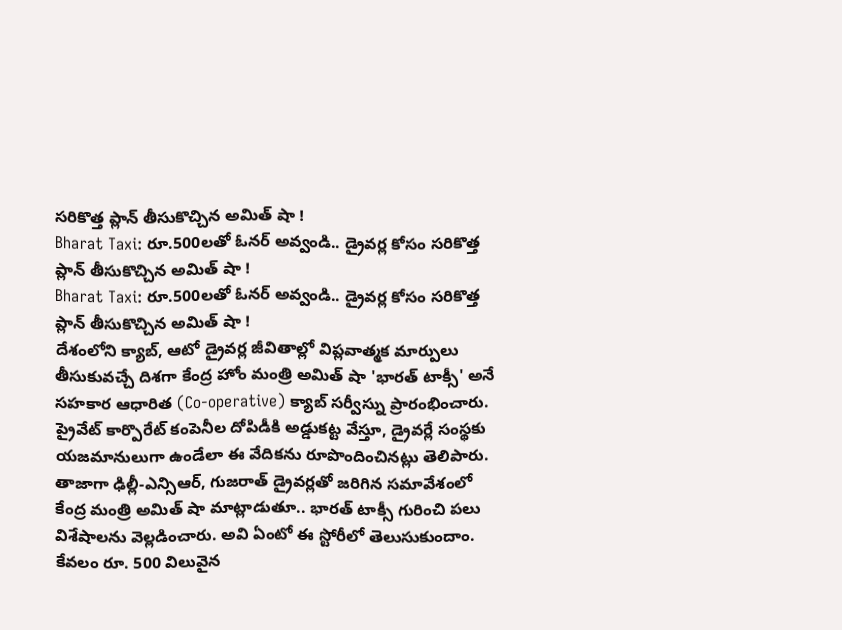సరికొత్త ప్లాన్ తీసుకొచ్చిన అమిత్ షా !
Bharat Taxi: రూ.500లతో ఓనర్ అవ్వండి.. డ్రైవర్ల కోసం సరికొత్త ప్లాన్ తీసుకొచ్చిన అమిత్ షా !
Bharat Taxi: రూ.500లతో ఓనర్ అవ్వండి.. డ్రైవర్ల కోసం సరికొత్త ప్లాన్ తీసుకొచ్చిన అమిత్ షా !
దేశంలోని క్యాబ్, ఆటో డ్రైవర్ల జీవితాల్లో విప్లవాత్మక మార్పులు తీసుకువచ్చే దిశగా కేంద్ర హోం మంత్రి అమిత్ షా 'భారత్ టాక్సీ' అనే సహకార ఆధారిత (Co-operative) క్యాబ్ సర్వీస్ను ప్రారంభించారు. ప్రైవేట్ కార్పొరేట్ కంపెనీల దోపిడీకి అడ్డుకట్ట వేస్తూ, డ్రైవర్లే సంస్థకు యజమానులుగా ఉండేలా ఈ వేదికను రూపొందించినట్లు తెలిపారు. తాజాగా ఢిల్లీ-ఎన్సిఆర్, గుజరాత్ డ్రైవర్లతో జరిగిన సమావేశంలో కేంద్ర మంత్రి అమిత్ షా మాట్లాడుతూ.. భారత్ టాక్సీ గురించి పలు విశేషాలను వెల్లడించారు. అవి ఏంటో ఈ స్టోరీలో తెలుసుకుందాం.
కేవలం రూ. 500 విలువైన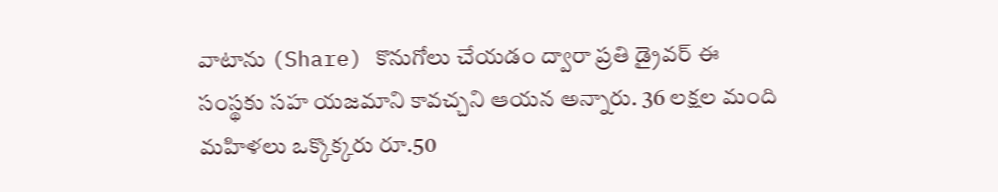వాటాను (Share) కొనుగోలు చేయడం ద్వారా ప్రతి డ్రైవర్ ఈ సంస్థకు సహ యజమాని కావచ్చని ఆయన అన్నారు. 36 లక్షల మంది మహిళలు ఒక్కొక్కరు రూ.50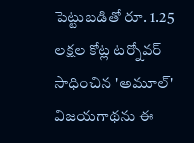పెట్టుబడితో రూ. 1.25 లక్షల కోట్ల టర్నోవర్ సాధించిన 'అమూల్' విజయగాథను ఈ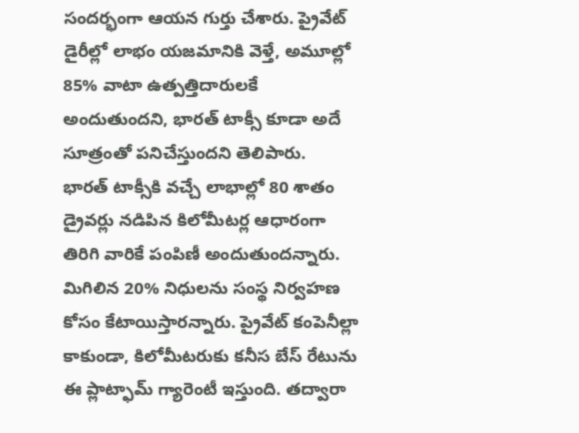సందర్భంగా ఆయన గుర్తు చేశారు. ప్రైవేట్ డైరీల్లో లాభం యజమానికి వెళ్తే, అమూల్లో 85% వాటా ఉత్పత్తిదారులకే అందుతుందని, భారత్ టాక్సీ కూడా అదే సూత్రంతో పనిచేస్తుందని తెలిపారు.
భారత్ టాక్సీకి వచ్చే లాభాల్లో 80 శాతం డ్రైవర్లు నడిపిన కిలోమీటర్ల ఆధారంగా తిరిగి వారికే పంపిణీ అందుతుందన్నారు. మిగిలిన 20% నిధులను సంస్థ నిర్వహణ కోసం కేటాయిస్తారన్నారు. ప్రైవేట్ కంపెనీల్లా కాకుండా, కిలోమీటరుకు కనీస బేస్ రేటును ఈ ప్లాట్ఫామ్ గ్యారెంటీ ఇస్తుంది. తద్వారా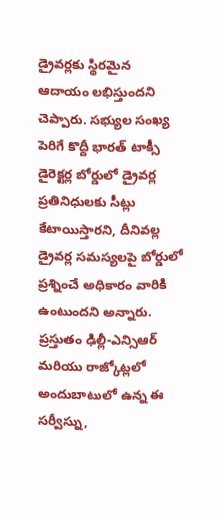డ్రైవర్లకు స్థిరమైన ఆదాయం లభిస్తుందని చెప్పారు. సభ్యుల సంఖ్య పెరిగే కొద్దీ భారత్ టాక్సీ డైరెక్టర్ల బోర్డులో డ్రైవర్ల ప్రతినిధులకు సీట్లు కేటాయిస్తారని, దీనివల్ల డ్రైవర్ల సమస్యలపై బోర్డులో ప్రశ్నించే అధికారం వారికి ఉంటుందని అన్నారు. ప్రస్తుతం ఢిల్లీ-ఎన్సిఆర్ మరియు రాజ్కోట్లలో అందుబాటులో ఉన్న ఈ సర్వీస్ను,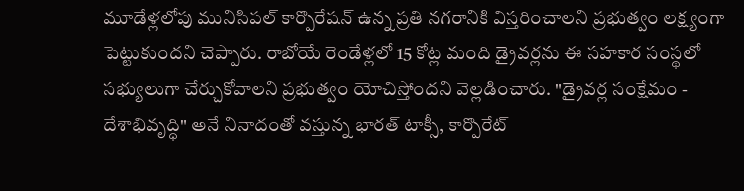మూడేళ్లలోపు మునిసిపల్ కార్పొరేషన్ ఉన్న ప్రతి నగరానికి విస్తరించాలని ప్రభుత్వం లక్ష్యంగా పెట్టుకుందని చెప్పారు. రాబోయే రెండేళ్లలో 15 కోట్ల మంది డ్రైవర్లను ఈ సహకార సంస్థలో సభ్యులుగా చేర్చుకోవాలని ప్రభుత్వం యోచిస్తోందని వెల్లడించారు. "డ్రైవర్ల సంక్షేమం - దేశాభివృద్ధి" అనే నినాదంతో వస్తున్న భారత్ టాక్సీ, కార్పొరేట్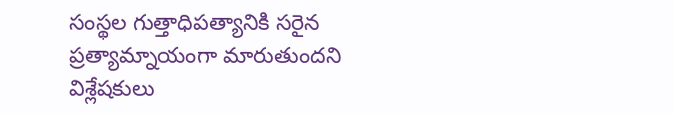సంస్థల గుత్తాధిపత్యానికి సరైన ప్రత్యామ్నాయంగా మారుతుందని విశ్లేషకులు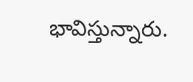భావిస్తున్నారు.